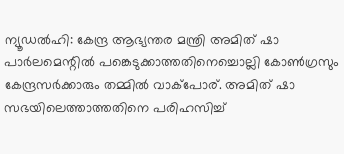ന്യൂഡൽഹി: കേന്ദ്ര ആഭ്യന്തര മന്ത്രി അമിത് ഷാ പാർലമെന്റിൽ പങ്കെടുക്കാത്തതിനെച്ചൊല്ലി കോൺഗ്രസും കേന്ദ്രസർക്കാരും തമ്മിൽ വാക്പോര്. അമിത് ഷാ സഭയിലെത്താത്തതിനെ പരിഹസിച്ച്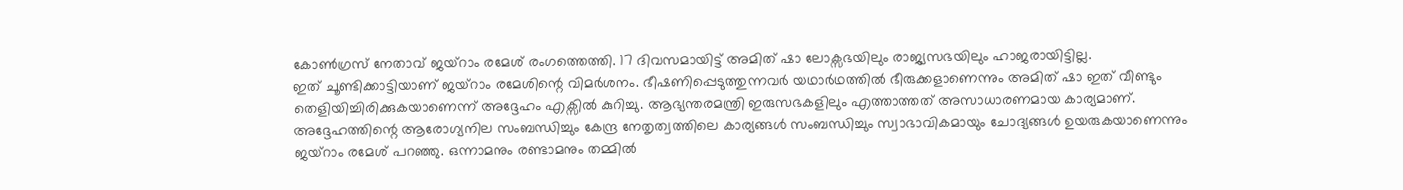കോൺഗ്രസ് നേതാവ് ജയ്റാം രമേശ് രംഗത്തെത്തി. 17 ദിവസമായിട്ട് അമിത് ഷാ ലോക്സഭയിലും രാജ്യസഭയിലും ഹാജരായിട്ടില്ല.
ഇത് ചൂണ്ടിക്കാട്ടിയാണ് ജയ്റാം രമേശിന്റെ വിമർശനം. ഭീഷണിപ്പെടുത്തുന്നവർ യഥാർഥത്തിൽ ഭീരുക്കളാണെന്നും അമിത് ഷാ ഇത് വീണ്ടും തെളിയിച്ചിരിക്കുകയാണെന്ന് അദ്ദേഹം എക്സിൽ കുറിച്ചു. ആഭ്യന്തരമന്ത്രി ഇരുസഭകളിലും എത്താത്തത് അസാധാരണമായ കാര്യമാണ്.
അദ്ദേഹത്തിന്റെ ആരോഗ്യനില സംബന്ധിച്ചും കേന്ദ്ര നേതൃത്വത്തിലെ കാര്യങ്ങൾ സംബന്ധിച്ചും സ്വാഭാവികമായും ചോദ്യങ്ങൾ ഉയരുകയാണെന്നും ജയ്റാം രമേശ് പറഞ്ഞു. ഒന്നാമനും രണ്ടാമനും തമ്മിൽ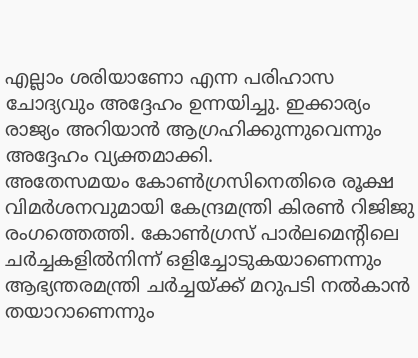എല്ലാം ശരിയാണോ എന്ന പരിഹാസ ചോദ്യവും അദ്ദേഹം ഉന്നയിച്ചു. ഇക്കാര്യം രാജ്യം അറിയാൻ ആഗ്രഹിക്കുന്നുവെന്നും അദ്ദേഹം വ്യക്തമാക്കി.
അതേസമയം കോൺഗ്രസിനെതിരെ രൂക്ഷ വിമർശനവുമായി കേന്ദ്രമന്ത്രി കിരൺ റിജിജു രംഗത്തെത്തി. കോൺഗ്രസ് പാർലമെന്റിലെ ചർച്ചകളിൽനിന്ന് ഒളിച്ചോടുകയാണെന്നും ആഭ്യന്തരമന്ത്രി ചർച്ചയ്ക്ക് മറുപടി നൽകാൻ തയാറാണെന്നും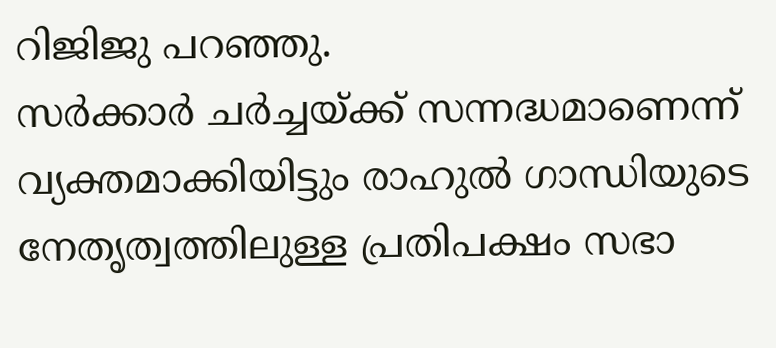റിജിജു പറഞ്ഞു.
സർക്കാർ ചർച്ചയ്ക്ക് സന്നദ്ധമാണെന്ന് വ്യക്തമാക്കിയിട്ടും രാഹുൽ ഗാന്ധിയുടെ നേതൃത്വത്തിലുള്ള പ്രതിപക്ഷം സഭാ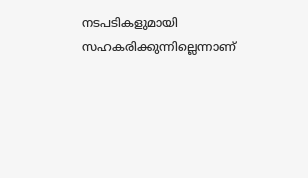നടപടികളുമായി സഹകരിക്കുന്നില്ലെന്നാണ്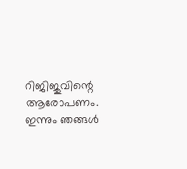റിജിജുവിന്റെ ആരോപണം. ഇന്നും ഞങ്ങൾ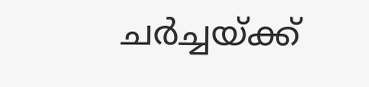ചർച്ചയ്ക്ക്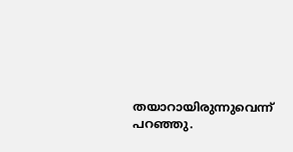തയാറായിരുന്നുവെന്ന് പറഞ്ഞു.